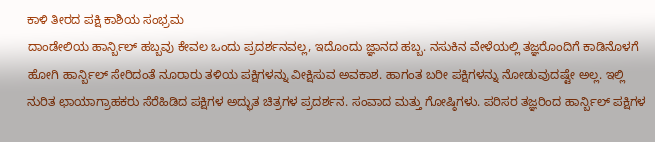ಕಾಳಿ ತೀರದ ಪಕ್ಷಿ ಕಾಶಿಯ ಸಂಭ್ರಮ
ದಾಂಡೇಲಿಯ ಹಾರ್ನ್ಬಿಲ್ ಹಬ್ಬವು ಕೇವಲ ಒಂದು ಪ್ರದರ್ಶನವಲ್ಲ, ಇದೊಂದು ಜ್ಞಾನದ ಹಬ್ಬ. ನಸುಕಿನ ವೇಳೆಯಲ್ಲಿ ತಜ್ಞರೊಂದಿಗೆ ಕಾಡಿನೊಳಗೆ ಹೋಗಿ ಹಾರ್ನ್ಬಿಲ್ ಸೇರಿದಂತೆ ನೂರಾರು ತಳಿಯ ಪಕ್ಷಿಗಳನ್ನು ವೀಕ್ಷಿಸುವ ಅವಕಾಶ. ಹಾಗಂತ ಬರೀ ಪಕ್ಷಿಗಳನ್ನು ನೋಡುವುದಷ್ಟೇ ಅಲ್ಲ. ಇಲ್ಲಿ ನುರಿತ ಛಾಯಾಗ್ರಾಹಕರು ಸೆರೆಹಿಡಿದ ಪಕ್ಷಿಗಳ ಅದ್ಭುತ ಚಿತ್ರಗಳ ಪ್ರದರ್ಶನ. ಸಂವಾದ ಮತ್ತು ಗೋಷ್ಠಿಗಳು. ಪರಿಸರ ತಜ್ಞರಿಂದ ಹಾರ್ನ್ಬಿಲ್ ಪಕ್ಷಿಗಳ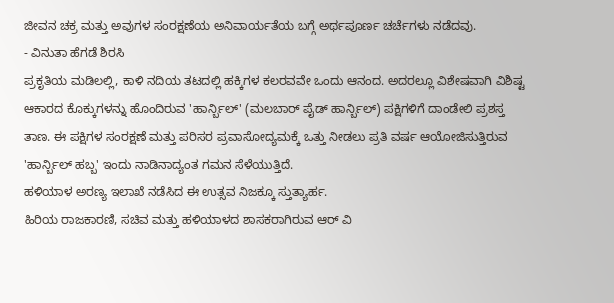ಜೀವನ ಚಕ್ರ ಮತ್ತು ಅವುಗಳ ಸಂರಕ್ಷಣೆಯ ಅನಿವಾರ್ಯತೆಯ ಬಗ್ಗೆ ಅರ್ಥಪೂರ್ಣ ಚರ್ಚೆಗಳು ನಡೆದವು.
- ವಿನುತಾ ಹೆಗಡೆ ಶಿರಸಿ
ಪ್ರಕೃತಿಯ ಮಡಿಲಲ್ಲಿ, ಕಾಳಿ ನದಿಯ ತಟದಲ್ಲಿ ಹಕ್ಕಿಗಳ ಕಲರವವೇ ಒಂದು ಆನಂದ. ಅದರಲ್ಲೂ ವಿಶೇಷವಾಗಿ ವಿಶಿಷ್ಟ ಆಕಾರದ ಕೊಕ್ಕುಗಳನ್ನು ಹೊಂದಿರುವ 'ಹಾರ್ನ್ಬಿಲ್' (ಮಲಬಾರ್ ಪೈಡ್ ಹಾರ್ನ್ಬಿಲ್) ಪಕ್ಷಿಗಳಿಗೆ ದಾಂಡೇಲಿ ಪ್ರಶಸ್ತ ತಾಣ. ಈ ಪಕ್ಷಿಗಳ ಸಂರಕ್ಷಣೆ ಮತ್ತು ಪರಿಸರ ಪ್ರವಾಸೋದ್ಯಮಕ್ಕೆ ಒತ್ತು ನೀಡಲು ಪ್ರತಿ ವರ್ಷ ಆಯೋಜಿಸುತ್ತಿರುವ 'ಹಾರ್ನ್ಬಿಲ್ ಹಬ್ಬ' ಇಂದು ನಾಡಿನಾದ್ಯಂತ ಗಮನ ಸೆಳೆಯುತ್ತಿದೆ.
ಹಳಿಯಾಳ ಅರಣ್ಯ ಇಲಾಖೆ ನಡೆಸಿದ ಈ ಉತ್ಸವ ನಿಜಕ್ಕೂ ಸ್ತುತ್ಯಾರ್ಹ.
ಹಿರಿಯ ರಾಜಕಾರಣಿ, ಸಚಿವ ಮತ್ತು ಹಳಿಯಾಳದ ಶಾಸಕರಾಗಿರುವ ಆರ್ ವಿ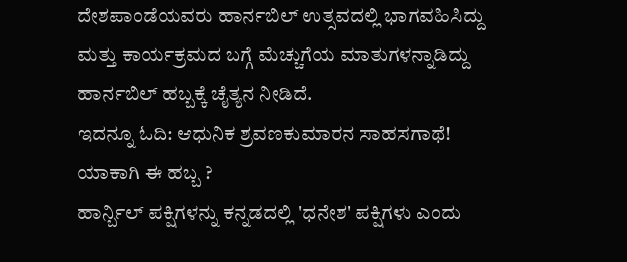ದೇಶಪಾಂಡೆಯವರು ಹಾರ್ನಬಿಲ್ ಉತ್ಸವದಲ್ಲಿ ಭಾಗವಹಿಸಿದ್ದು ಮತ್ತು ಕಾರ್ಯಕ್ರಮದ ಬಗ್ಗೆ ಮೆಚ್ಚುಗೆಯ ಮಾತುಗಳನ್ನಾಡಿದ್ದು ಹಾರ್ನಬಿಲ್ ಹಬ್ಬಕ್ಕೆ ಚೈತ್ಯನ ನೀಡಿದೆ.
ಇದನ್ನೂ ಓದಿ: ಆಧುನಿಕ ಶ್ರವಣಕುಮಾರನ ಸಾಹಸಗಾಥೆ!
ಯಾಕಾಗಿ ಈ ಹಬ್ಬ ?
ಹಾರ್ನ್ಬಿಲ್ ಪಕ್ಷಿಗಳನ್ನು ಕನ್ನಡದಲ್ಲಿ 'ಧನೇಶ' ಪಕ್ಷಿಗಳು ಎಂದು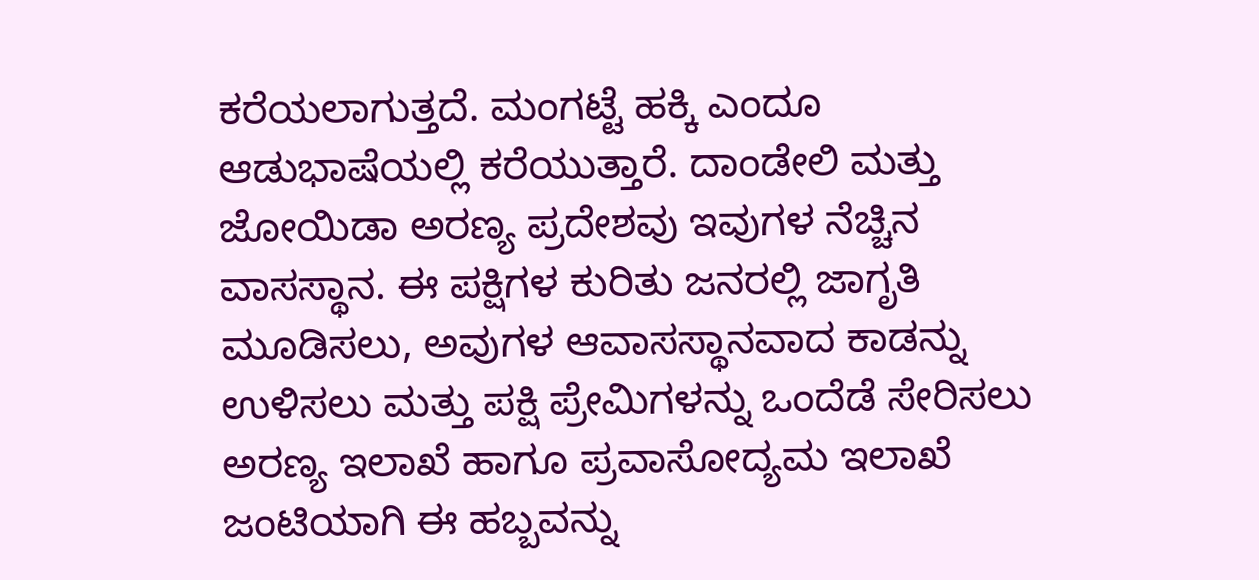ಕರೆಯಲಾಗುತ್ತದೆ. ಮಂಗಟ್ಟೆ ಹಕ್ಕಿ ಎಂದೂ ಆಡುಭಾಷೆಯಲ್ಲಿ ಕರೆಯುತ್ತಾರೆ. ದಾಂಡೇಲಿ ಮತ್ತು ಜೋಯಿಡಾ ಅರಣ್ಯ ಪ್ರದೇಶವು ಇವುಗಳ ನೆಚ್ಚಿನ ವಾಸಸ್ಥಾನ. ಈ ಪಕ್ಷಿಗಳ ಕುರಿತು ಜನರಲ್ಲಿ ಜಾಗೃತಿ ಮೂಡಿಸಲು, ಅವುಗಳ ಆವಾಸಸ್ಥಾನವಾದ ಕಾಡನ್ನು ಉಳಿಸಲು ಮತ್ತು ಪಕ್ಷಿ ಪ್ರೇಮಿಗಳನ್ನು ಒಂದೆಡೆ ಸೇರಿಸಲು ಅರಣ್ಯ ಇಲಾಖೆ ಹಾಗೂ ಪ್ರವಾಸೋದ್ಯಮ ಇಲಾಖೆ ಜಂಟಿಯಾಗಿ ಈ ಹಬ್ಬವನ್ನು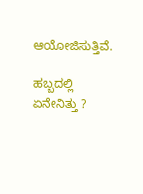ಆಯೋಜಿಸುತ್ತಿವೆ.

ಹಬ್ಬದಲ್ಲಿ ಏನೇನಿತ್ತು ?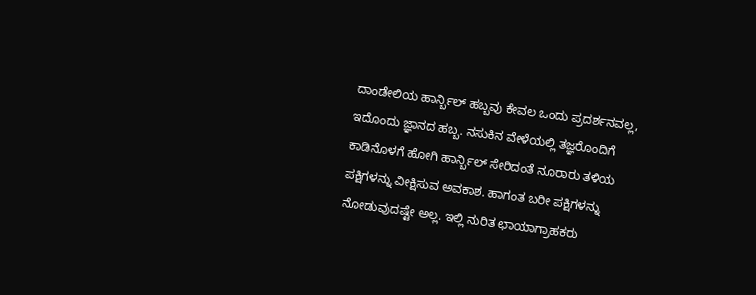ದಾಂಡೇಲಿಯ ಹಾರ್ನ್ಬಿಲ್ ಹಬ್ಬವು ಕೇವಲ ಒಂದು ಪ್ರದರ್ಶನವಲ್ಲ, ಇದೊಂದು ಜ್ಞಾನದ ಹಬ್ಬ. ನಸುಕಿನ ವೇಳೆಯಲ್ಲಿ ತಜ್ಞರೊಂದಿಗೆ ಕಾಡಿನೊಳಗೆ ಹೋಗಿ ಹಾರ್ನ್ಬಿಲ್ ಸೇರಿದಂತೆ ನೂರಾರು ತಳಿಯ ಪಕ್ಷಿಗಳನ್ನು ವೀಕ್ಷಿಸುವ ಅವಕಾಶ. ಹಾಗಂತ ಬರೀ ಪಕ್ಷಿಗಳನ್ನು ನೋಡುವುದಷ್ಟೇ ಅಲ್ಲ. ಇಲ್ಲಿ ನುರಿತ ಛಾಯಾಗ್ರಾಹಕರು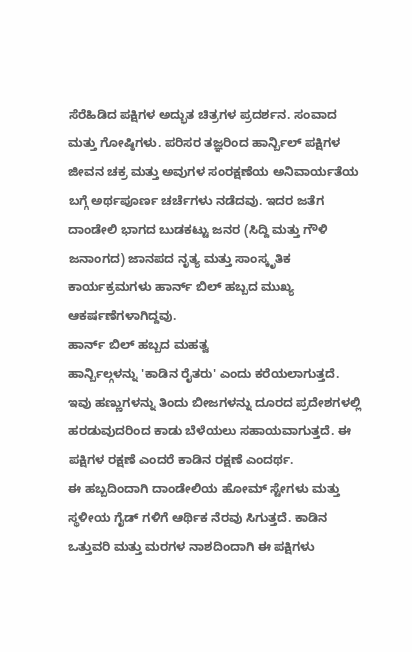ಸೆರೆಹಿಡಿದ ಪಕ್ಷಿಗಳ ಅದ್ಭುತ ಚಿತ್ರಗಳ ಪ್ರದರ್ಶನ. ಸಂವಾದ ಮತ್ತು ಗೋಷ್ಠಿಗಳು. ಪರಿಸರ ತಜ್ಞರಿಂದ ಹಾರ್ನ್ಬಿಲ್ ಪಕ್ಷಿಗಳ ಜೀವನ ಚಕ್ರ ಮತ್ತು ಅವುಗಳ ಸಂರಕ್ಷಣೆಯ ಅನಿವಾರ್ಯತೆಯ ಬಗ್ಗೆ ಅರ್ಥಪೂರ್ಣ ಚರ್ಚೆಗಳು ನಡೆದವು. ಇದರ ಜತೆಗ ದಾಂಡೇಲಿ ಭಾಗದ ಬುಡಕಟ್ಟು ಜನರ (ಸಿದ್ದಿ ಮತ್ತು ಗೌಳಿ ಜನಾಂಗದ) ಜಾನಪದ ನೃತ್ಯ ಮತ್ತು ಸಾಂಸ್ಕೃತಿಕ ಕಾರ್ಯಕ್ರಮಗಳು ಹಾರ್ನ್ ಬಿಲ್ ಹಬ್ಬದ ಮುಖ್ಯ ಆಕರ್ಷಣೆಗಳಾಗಿದ್ದವು.
ಹಾರ್ನ್ ಬಿಲ್ ಹಬ್ಬದ ಮಹತ್ವ
ಹಾರ್ನ್ಬಿಲ್ಗಳನ್ನು 'ಕಾಡಿನ ರೈತರು' ಎಂದು ಕರೆಯಲಾಗುತ್ತದೆ. ಇವು ಹಣ್ಣುಗಳನ್ನು ತಿಂದು ಬೀಜಗಳನ್ನು ದೂರದ ಪ್ರದೇಶಗಳಲ್ಲಿ ಹರಡುವುದರಿಂದ ಕಾಡು ಬೆಳೆಯಲು ಸಹಾಯವಾಗುತ್ತದೆ. ಈ ಪಕ್ಷಿಗಳ ರಕ್ಷಣೆ ಎಂದರೆ ಕಾಡಿನ ರಕ್ಷಣೆ ಎಂದರ್ಥ.
ಈ ಹಬ್ಬದಿಂದಾಗಿ ದಾಂಡೇಲಿಯ ಹೋಮ್ ಸ್ಟೇಗಳು ಮತ್ತು ಸ್ಥಳೀಯ ಗೈಡ್ ಗಳಿಗೆ ಆರ್ಥಿಕ ನೆರವು ಸಿಗುತ್ತದೆ. ಕಾಡಿನ ಒತ್ತುವರಿ ಮತ್ತು ಮರಗಳ ನಾಶದಿಂದಾಗಿ ಈ ಪಕ್ಷಿಗಳು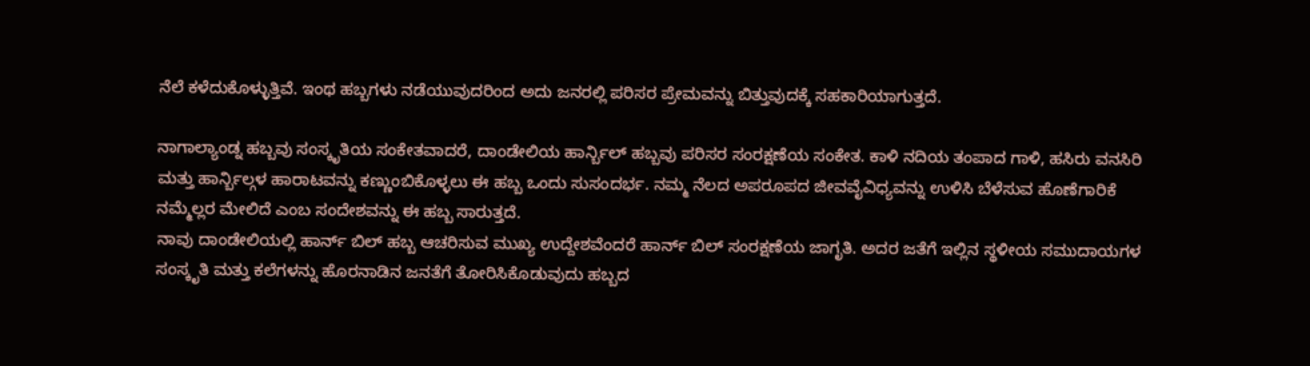ನೆಲೆ ಕಳೆದುಕೊಳ್ಳುತ್ತಿವೆ. ಇಂಥ ಹಬ್ಬಗಳು ನಡೆಯುವುದರಿಂದ ಅದು ಜನರಲ್ಲಿ ಪರಿಸರ ಪ್ರೇಮವನ್ನು ಬಿತ್ತುವುದಕ್ಕೆ ಸಹಕಾರಿಯಾಗುತ್ತದೆ.

ನಾಗಾಲ್ಯಾಂಡ್ನ ಹಬ್ಬವು ಸಂಸ್ಕೃತಿಯ ಸಂಕೇತವಾದರೆ, ದಾಂಡೇಲಿಯ ಹಾರ್ನ್ಬಿಲ್ ಹಬ್ಬವು ಪರಿಸರ ಸಂರಕ್ಷಣೆಯ ಸಂಕೇತ. ಕಾಳಿ ನದಿಯ ತಂಪಾದ ಗಾಳಿ, ಹಸಿರು ವನಸಿರಿ ಮತ್ತು ಹಾರ್ನ್ಬಿಲ್ಗಳ ಹಾರಾಟವನ್ನು ಕಣ್ಣುಂಬಿಕೊಳ್ಳಲು ಈ ಹಬ್ಬ ಒಂದು ಸುಸಂದರ್ಭ. ನಮ್ಮ ನೆಲದ ಅಪರೂಪದ ಜೀವವೈವಿಧ್ಯವನ್ನು ಉಳಿಸಿ ಬೆಳೆಸುವ ಹೊಣೆಗಾರಿಕೆ ನಮ್ಮೆಲ್ಲರ ಮೇಲಿದೆ ಎಂಬ ಸಂದೇಶವನ್ನು ಈ ಹಬ್ಬ ಸಾರುತ್ತದೆ.
ನಾವು ದಾಂಡೇಲಿಯಲ್ಲಿ ಹಾರ್ನ್ ಬಿಲ್ ಹಬ್ಬ ಆಚರಿಸುವ ಮುಖ್ಯ ಉದ್ದೇಶವೆಂದರೆ ಹಾರ್ನ್ ಬಿಲ್ ಸಂರಕ್ಷಣೆಯ ಜಾಗೃತಿ. ಅದರ ಜತೆಗೆ ಇಲ್ಲಿನ ಸ್ಥಳೀಯ ಸಮುದಾಯಗಳ ಸಂಸ್ಕೃತಿ ಮತ್ತು ಕಲೆಗಳನ್ನು ಹೊರನಾಡಿನ ಜನತೆಗೆ ತೋರಿಸಿಕೊಡುವುದು ಹಬ್ಬದ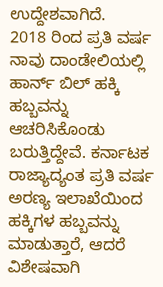ಉದ್ದೇಶವಾಗಿದೆ.
2018 ರಿಂದ ಪ್ರತಿ ವರ್ಷ ನಾವು ದಾಂಡೇಲಿಯಲ್ಲಿ ಹಾರ್ನ್ ಬಿಲ್ ಹಕ್ಕಿ ಹಬ್ಬವನ್ನು ಆಚರಿಸಿಕೊಂಡು ಬರುತ್ತಿದ್ದೇವೆ. ಕರ್ನಾಟಕ ರಾಜ್ಯಾದ್ಯಂತ ಪ್ರತಿ ವರ್ಷ ಅರಣ್ಯ ಇಲಾಖೆಯಿಂದ ಹಕ್ಕಿಗಳ ಹಬ್ಬವನ್ನು ಮಾಡುತ್ತಾರೆ, ಆದರೆ ವಿಶೇಷವಾಗಿ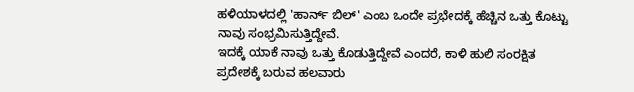ಹಳಿಯಾಳದಲ್ಲಿ 'ಹಾರ್ನ್ ಬಿಲ್' ಎಂಬ ಒಂದೇ ಪ್ರಭೇದಕ್ಕೆ ಹೆಚ್ಚಿನ ಒತ್ತು ಕೊಟ್ಟು ನಾವು ಸಂಭ್ರಮಿಸುತ್ತಿದ್ದೇವೆ.
ಇದಕ್ಕೆ ಯಾಕೆ ನಾವು ಒತ್ತು ಕೊಡುತ್ತಿದ್ದೇವೆ ಎಂದರೆ, ಕಾಳಿ ಹುಲಿ ಸಂರಕ್ಷಿತ ಪ್ರದೇಶಕ್ಕೆ ಬರುವ ಹಲವಾರು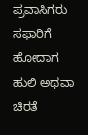ಪ್ರವಾಸಿಗರು ಸಫಾರಿಗೆ ಹೋದಾಗ ಹುಲಿ ಅಥವಾ ಚಿರತೆ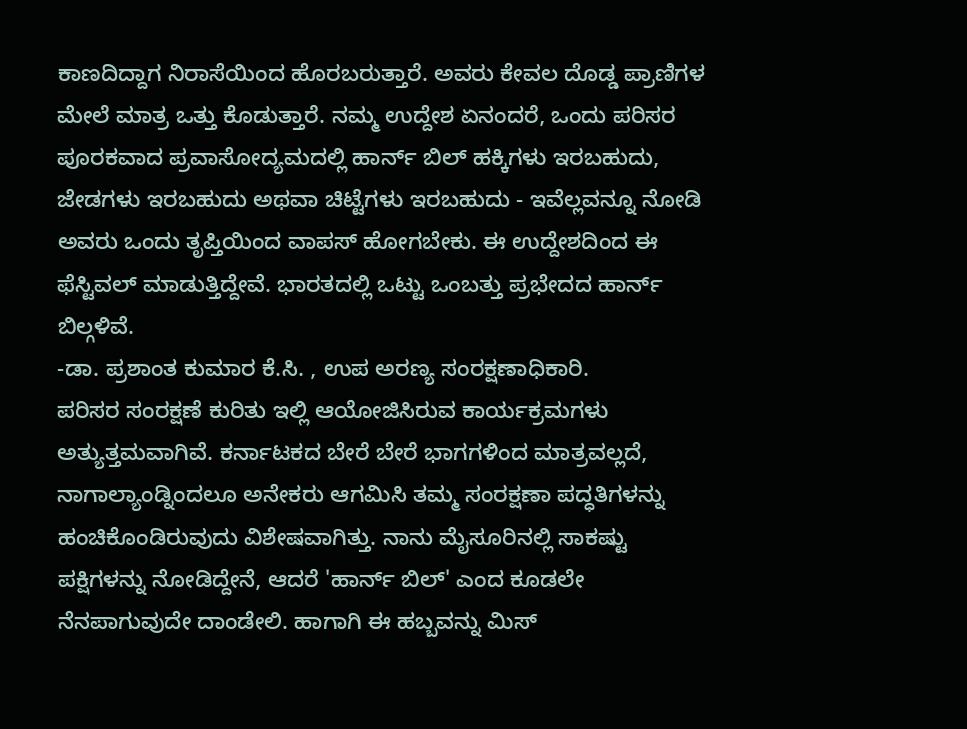ಕಾಣದಿದ್ದಾಗ ನಿರಾಸೆಯಿಂದ ಹೊರಬರುತ್ತಾರೆ. ಅವರು ಕೇವಲ ದೊಡ್ಡ ಪ್ರಾಣಿಗಳ ಮೇಲೆ ಮಾತ್ರ ಒತ್ತು ಕೊಡುತ್ತಾರೆ. ನಮ್ಮ ಉದ್ದೇಶ ಏನಂದರೆ, ಒಂದು ಪರಿಸರ ಪೂರಕವಾದ ಪ್ರವಾಸೋದ್ಯಮದಲ್ಲಿ ಹಾರ್ನ್ ಬಿಲ್ ಹಕ್ಕಿಗಳು ಇರಬಹುದು, ಜೇಡಗಳು ಇರಬಹುದು ಅಥವಾ ಚಿಟ್ಟೆಗಳು ಇರಬಹುದು - ಇವೆಲ್ಲವನ್ನೂ ನೋಡಿ ಅವರು ಒಂದು ತೃಪ್ತಿಯಿಂದ ವಾಪಸ್ ಹೋಗಬೇಕು. ಈ ಉದ್ದೇಶದಿಂದ ಈ ಫೆಸ್ಟಿವಲ್ ಮಾಡುತ್ತಿದ್ದೇವೆ. ಭಾರತದಲ್ಲಿ ಒಟ್ಟು ಒಂಬತ್ತು ಪ್ರಭೇದದ ಹಾರ್ನ್ ಬಿಲ್ಗಳಿವೆ.
-ಡಾ. ಪ್ರಶಾಂತ ಕುಮಾರ ಕೆ.ಸಿ. , ಉಪ ಅರಣ್ಯ ಸಂರಕ್ಷಣಾಧಿಕಾರಿ.
ಪರಿಸರ ಸಂರಕ್ಷಣೆ ಕುರಿತು ಇಲ್ಲಿ ಆಯೋಜಿಸಿರುವ ಕಾರ್ಯಕ್ರಮಗಳು ಅತ್ಯುತ್ತಮವಾಗಿವೆ. ಕರ್ನಾಟಕದ ಬೇರೆ ಬೇರೆ ಭಾಗಗಳಿಂದ ಮಾತ್ರವಲ್ಲದೆ, ನಾಗಾಲ್ಯಾಂಡ್ನಿಂದಲೂ ಅನೇಕರು ಆಗಮಿಸಿ ತಮ್ಮ ಸಂರಕ್ಷಣಾ ಪದ್ಧತಿಗಳನ್ನು ಹಂಚಿಕೊಂಡಿರುವುದು ವಿಶೇಷವಾಗಿತ್ತು. ನಾನು ಮೈಸೂರಿನಲ್ಲಿ ಸಾಕಷ್ಟು ಪಕ್ಷಿಗಳನ್ನು ನೋಡಿದ್ದೇನೆ, ಆದರೆ 'ಹಾರ್ನ್ ಬಿಲ್' ಎಂದ ಕೂಡಲೇ ನೆನಪಾಗುವುದೇ ದಾಂಡೇಲಿ. ಹಾಗಾಗಿ ಈ ಹಬ್ಬವನ್ನು ಮಿಸ್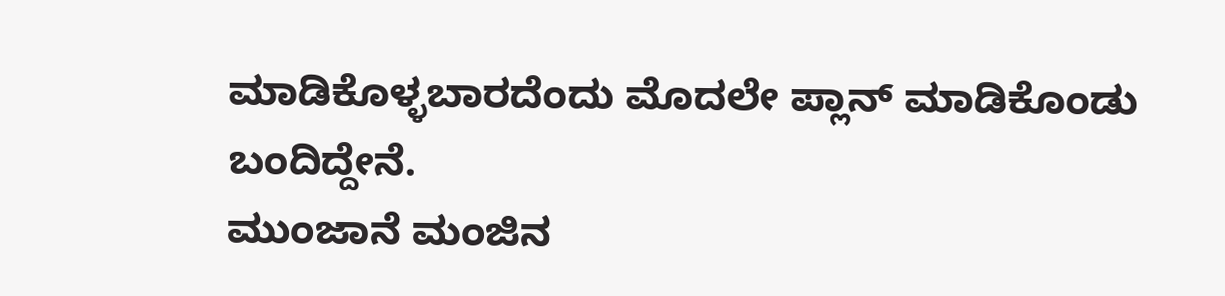ಮಾಡಿಕೊಳ್ಳಬಾರದೆಂದು ಮೊದಲೇ ಪ್ಲಾನ್ ಮಾಡಿಕೊಂಡು ಬಂದಿದ್ದೇನೆ.
ಮುಂಜಾನೆ ಮಂಜಿನ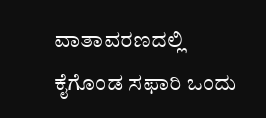ವಾತಾವರಣದಲ್ಲಿ ಕೈಗೊಂಡ ಸಫಾರಿ ಒಂದು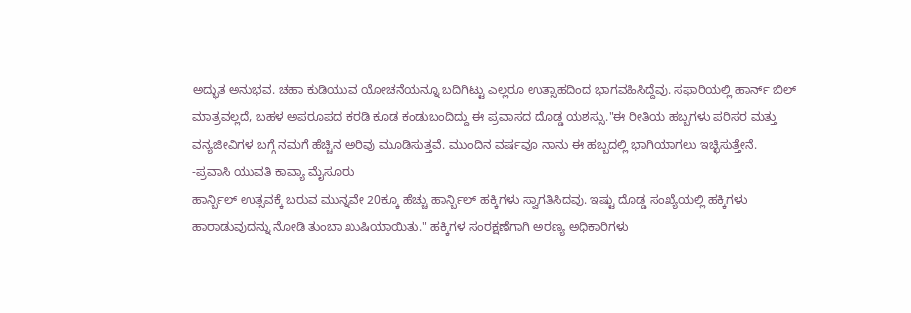ಅದ್ಭುತ ಅನುಭವ. ಚಹಾ ಕುಡಿಯುವ ಯೋಚನೆಯನ್ನೂ ಬದಿಗಿಟ್ಟು ಎಲ್ಲರೂ ಉತ್ಸಾಹದಿಂದ ಭಾಗವಹಿಸಿದ್ದೆವು. ಸಫಾರಿಯಲ್ಲಿ ಹಾರ್ನ್ ಬಿಲ್ ಮಾತ್ರವಲ್ಲದೆ, ಬಹಳ ಅಪರೂಪದ ಕರಡಿ ಕೂಡ ಕಂಡುಬಂದಿದ್ದು ಈ ಪ್ರವಾಸದ ದೊಡ್ಡ ಯಶಸ್ಸು."ಈ ರೀತಿಯ ಹಬ್ಬಗಳು ಪರಿಸರ ಮತ್ತು ವನ್ಯಜೀವಿಗಳ ಬಗ್ಗೆ ನಮಗೆ ಹೆಚ್ಚಿನ ಅರಿವು ಮೂಡಿಸುತ್ತವೆ. ಮುಂದಿನ ವರ್ಷವೂ ನಾನು ಈ ಹಬ್ಬದಲ್ಲಿ ಭಾಗಿಯಾಗಲು ಇಚ್ಛಿಸುತ್ತೇನೆ.
-ಪ್ರವಾಸಿ ಯುವತಿ ಕಾವ್ಯಾ ಮೈಸೂರು
ಹಾರ್ನ್ಬಿಲ್ ಉತ್ಸವಕ್ಕೆ ಬರುವ ಮುನ್ನವೇ 20ಕ್ಕೂ ಹೆಚ್ಚು ಹಾರ್ನ್ಬಿಲ್ ಹಕ್ಕಿಗಳು ಸ್ವಾಗತಿಸಿದವು. ಇಷ್ಟು ದೊಡ್ಡ ಸಂಖ್ಯೆಯಲ್ಲಿ ಹಕ್ಕಿಗಳು ಹಾರಾಡುವುದನ್ನು ನೋಡಿ ತುಂಬಾ ಖುಷಿಯಾಯಿತು." ಹಕ್ಕಿಗಳ ಸಂರಕ್ಷಣೆಗಾಗಿ ಅರಣ್ಯ ಅಧಿಕಾರಿಗಳು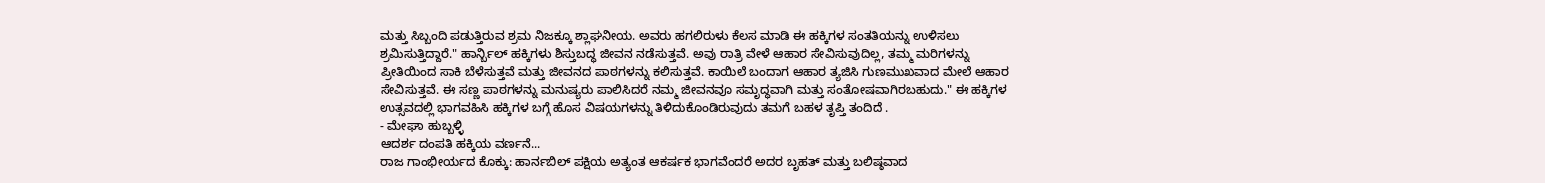ಮತ್ತು ಸಿಬ್ಬಂದಿ ಪಡುತ್ತಿರುವ ಶ್ರಮ ನಿಜಕ್ಕೂ ಶ್ಲಾಘನೀಯ. ಅವರು ಹಗಲಿರುಳು ಕೆಲಸ ಮಾಡಿ ಈ ಹಕ್ಕಿಗಳ ಸಂತತಿಯನ್ನು ಉಳಿಸಲು ಶ್ರಮಿಸುತ್ತಿದ್ದಾರೆ." ಹಾರ್ನ್ಬಿಲ್ ಹಕ್ಕಿಗಳು ಶಿಸ್ತುಬದ್ಧ ಜೀವನ ನಡೆಸುತ್ತವೆ. ಅವು ರಾತ್ರಿ ವೇಳೆ ಆಹಾರ ಸೇವಿಸುವುದಿಲ್ಲ, ತಮ್ಮ ಮರಿಗಳನ್ನು ಪ್ರೀತಿಯಿಂದ ಸಾಕಿ ಬೆಳೆಸುತ್ತವೆ ಮತ್ತು ಜೀವನದ ಪಾಠಗಳನ್ನು ಕಲಿಸುತ್ತವೆ. ಕಾಯಿಲೆ ಬಂದಾಗ ಆಹಾರ ತ್ಯಜಿಸಿ ಗುಣಮುಖವಾದ ಮೇಲೆ ಆಹಾರ ಸೇವಿಸುತ್ತವೆ. ಈ ಸಣ್ಣ ಪಾಠಗಳನ್ನು ಮನುಷ್ಯರು ಪಾಲಿಸಿದರೆ ನಮ್ಮ ಜೀವನವೂ ಸಮೃದ್ಧವಾಗಿ ಮತ್ತು ಸಂತೋಷವಾಗಿರಬಹುದು." ಈ ಹಕ್ಕಿಗಳ ಉತ್ಸವದಲ್ಲಿ ಭಾಗವಹಿಸಿ ಹಕ್ಕಿಗಳ ಬಗ್ಗೆ ಹೊಸ ವಿಷಯಗಳನ್ನು ತಿಳಿದುಕೊಂಡಿರುವುದು ತಮಗೆ ಬಹಳ ತೃಪ್ತಿ ತಂದಿದೆ .
- ಮೇಘಾ ಹುಬ್ಬಳ್ಳಿ
ಆದರ್ಶ ದಂಪತಿ ಹಕ್ಕಿಯ ವರ್ಣನೆ...
ರಾಜ ಗಾಂಭೀರ್ಯದ ಕೊಕ್ಕು: ಹಾರ್ನಬಿಲ್ ಪಕ್ಷಿಯ ಅತ್ಯಂತ ಆಕರ್ಷಕ ಭಾಗವೆಂದರೆ ಅದರ ಬೃಹತ್ ಮತ್ತು ಬಲಿಷ್ಠವಾದ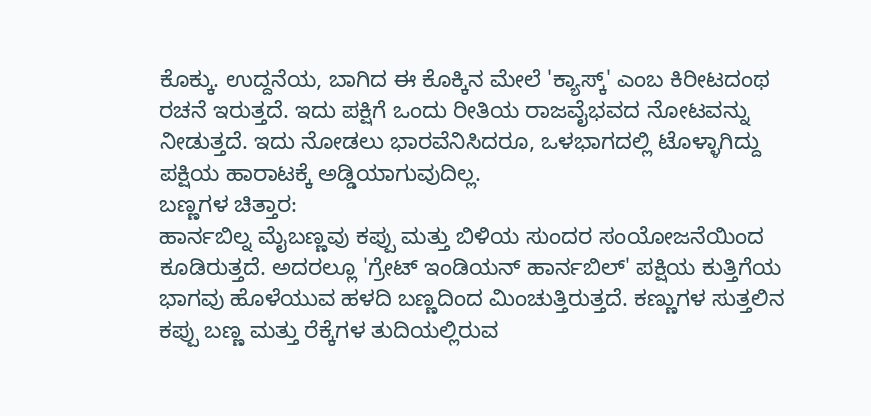ಕೊಕ್ಕು. ಉದ್ದನೆಯ, ಬಾಗಿದ ಈ ಕೊಕ್ಕಿನ ಮೇಲೆ 'ಕ್ಯಾಸ್ಕ್' ಎಂಬ ಕಿರೀಟದಂಥ ರಚನೆ ಇರುತ್ತದೆ. ಇದು ಪಕ್ಷಿಗೆ ಒಂದು ರೀತಿಯ ರಾಜವೈಭವದ ನೋಟವನ್ನು ನೀಡುತ್ತದೆ. ಇದು ನೋಡಲು ಭಾರವೆನಿಸಿದರೂ, ಒಳಭಾಗದಲ್ಲಿ ಟೊಳ್ಳಾಗಿದ್ದು ಪಕ್ಷಿಯ ಹಾರಾಟಕ್ಕೆ ಅಡ್ಡಿಯಾಗುವುದಿಲ್ಲ.
ಬಣ್ಣಗಳ ಚಿತ್ತಾರ:
ಹಾರ್ನಬಿಲ್ನ ಮೈಬಣ್ಣವು ಕಪ್ಪು ಮತ್ತು ಬಿಳಿಯ ಸುಂದರ ಸಂಯೋಜನೆಯಿಂದ ಕೂಡಿರುತ್ತದೆ. ಅದರಲ್ಲೂ 'ಗ್ರೇಟ್ ಇಂಡಿಯನ್ ಹಾರ್ನಬಿಲ್' ಪಕ್ಷಿಯ ಕುತ್ತಿಗೆಯ ಭಾಗವು ಹೊಳೆಯುವ ಹಳದಿ ಬಣ್ಣದಿಂದ ಮಿಂಚುತ್ತಿರುತ್ತದೆ. ಕಣ್ಣುಗಳ ಸುತ್ತಲಿನ ಕಪ್ಪು ಬಣ್ಣ ಮತ್ತು ರೆಕ್ಕೆಗಳ ತುದಿಯಲ್ಲಿರುವ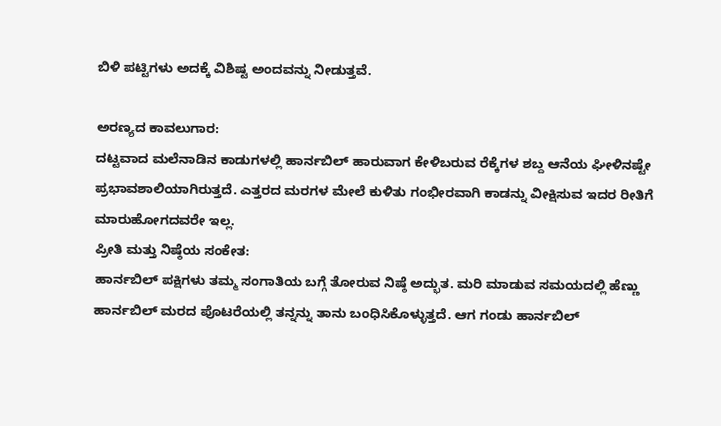ಬಿಳಿ ಪಟ್ಟಿಗಳು ಅದಕ್ಕೆ ವಿಶಿಷ್ಟ ಅಂದವನ್ನು ನೀಡುತ್ತವೆ.

ಅರಣ್ಯದ ಕಾವಲುಗಾರ:
ದಟ್ಟವಾದ ಮಲೆನಾಡಿನ ಕಾಡುಗಳಲ್ಲಿ ಹಾರ್ನಬಿಲ್ ಹಾರುವಾಗ ಕೇಳಿಬರುವ ರೆಕ್ಕೆಗಳ ಶಬ್ದ ಆನೆಯ ಘೀಳಿನಷ್ಟೇ ಪ್ರಭಾವಶಾಲಿಯಾಗಿರುತ್ತದೆ. ಎತ್ತರದ ಮರಗಳ ಮೇಲೆ ಕುಳಿತು ಗಂಭೀರವಾಗಿ ಕಾಡನ್ನು ವೀಕ್ಷಿಸುವ ಇದರ ರೀತಿಗೆ ಮಾರುಹೋಗದವರೇ ಇಲ್ಲ.
ಪ್ರೀತಿ ಮತ್ತು ನಿಷ್ಠೆಯ ಸಂಕೇತ:
ಹಾರ್ನಬಿಲ್ ಪಕ್ಷಿಗಳು ತಮ್ಮ ಸಂಗಾತಿಯ ಬಗ್ಗೆ ತೋರುವ ನಿಷ್ಠೆ ಅದ್ಭುತ. ಮರಿ ಮಾಡುವ ಸಮಯದಲ್ಲಿ ಹೆಣ್ಣು ಹಾರ್ನಬಿಲ್ ಮರದ ಪೊಟರೆಯಲ್ಲಿ ತನ್ನನ್ನು ತಾನು ಬಂಧಿಸಿಕೊಳ್ಳುತ್ತದೆ. ಆಗ ಗಂಡು ಹಾರ್ನಬಿಲ್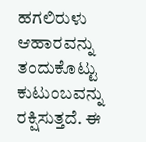ಹಗಲಿರುಳು ಆಹಾರವನ್ನು ತಂದುಕೊಟ್ಟು ಕುಟುಂಬವನ್ನು ರಕ್ಷಿಸುತ್ತದೆ. ಈ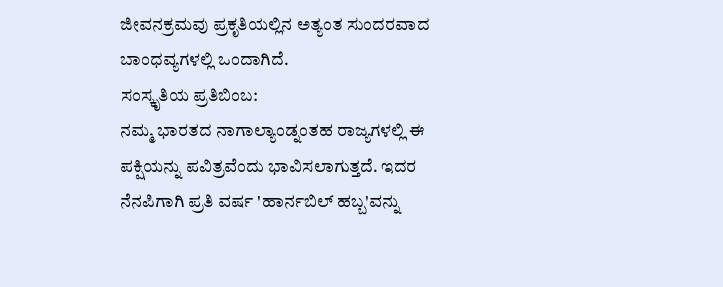ಜೀವನಕ್ರಮವು ಪ್ರಕೃತಿಯಲ್ಲಿನ ಅತ್ಯಂತ ಸುಂದರವಾದ ಬಾಂಧವ್ಯಗಳಲ್ಲಿ ಒಂದಾಗಿದೆ.
ಸಂಸ್ಕೃತಿಯ ಪ್ರತಿಬಿಂಬ:
ನಮ್ಮ ಭಾರತದ ನಾಗಾಲ್ಯಾಂಡ್ನಂತಹ ರಾಜ್ಯಗಳಲ್ಲಿ ಈ ಪಕ್ಷಿಯನ್ನು ಪವಿತ್ರವೆಂದು ಭಾವಿಸಲಾಗುತ್ತದೆ. ಇದರ ನೆನಪಿಗಾಗಿ ಪ್ರತಿ ವರ್ಷ 'ಹಾರ್ನಬಿಲ್ ಹಬ್ಬ'ವನ್ನು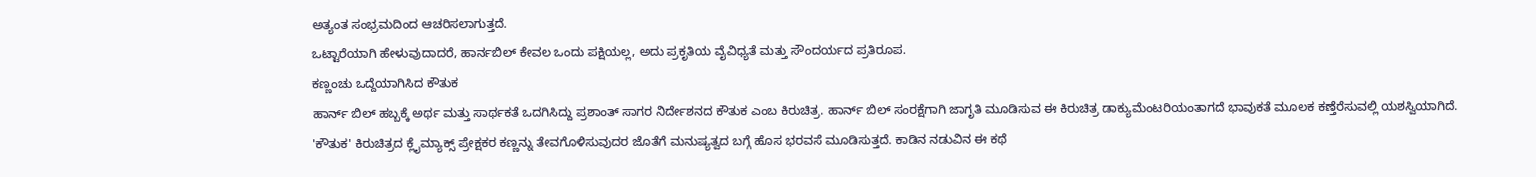ಅತ್ಯಂತ ಸಂಭ್ರಮದಿಂದ ಆಚರಿಸಲಾಗುತ್ತದೆ.
ಒಟ್ಟಾರೆಯಾಗಿ ಹೇಳುವುದಾದರೆ, ಹಾರ್ನಬಿಲ್ ಕೇವಲ ಒಂದು ಪಕ್ಷಿಯಲ್ಲ, ಅದು ಪ್ರಕೃತಿಯ ವೈವಿಧ್ಯತೆ ಮತ್ತು ಸೌಂದರ್ಯದ ಪ್ರತಿರೂಪ.
ಕಣ್ಣಂಚು ಒದ್ದೆಯಾಗಿಸಿದ ಕೌತುಕ
ಹಾರ್ನ್ ಬಿಲ್ ಹಬ್ಬಕ್ಕೆ ಅರ್ಥ ಮತ್ತು ಸಾರ್ಥಕತೆ ಒದಗಿಸಿದ್ದು ಪ್ರಶಾಂತ್ ಸಾಗರ ನಿರ್ದೇಶನದ ಕೌತುಕ ಎಂಬ ಕಿರುಚಿತ್ರ. ಹಾರ್ನ್ ಬಿಲ್ ಸಂರಕ್ಷೆಗಾಗಿ ಜಾಗೃತಿ ಮೂಡಿಸುವ ಈ ಕಿರುಚಿತ್ರ ಡಾಕ್ಯುಮೆಂಟರಿಯಂತಾಗದೆ ಭಾವುಕತೆ ಮೂಲಕ ಕಣ್ತೆರೆಸುವಲ್ಲಿ ಯಶಸ್ವಿಯಾಗಿದೆ.
'ಕೌತುಕ' ಕಿರುಚಿತ್ರದ ಕ್ಲೈಮ್ಯಾಕ್ಸ್ ಪ್ರೇಕ್ಷಕರ ಕಣ್ಣನ್ನು ತೇವಗೊಳಿಸುವುದರ ಜೊತೆಗೆ ಮನುಷ್ಯತ್ವದ ಬಗ್ಗೆ ಹೊಸ ಭರವಸೆ ಮೂಡಿಸುತ್ತದೆ. ಕಾಡಿನ ನಡುವಿನ ಈ ಕಥೆ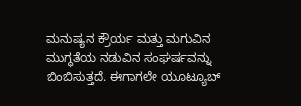ಮನುಷ್ಯನ ಕ್ರೌರ್ಯ ಮತ್ತು ಮಗುವಿನ ಮುಗ್ಧತೆಯ ನಡುವಿನ ಸಂಘರ್ಷವನ್ನು ಬಿಂಬಿಸುತ್ತದೆ. ಈಗಾಗಲೇ ಯೂಟ್ಯೂಬ್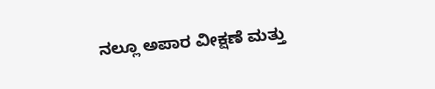ನಲ್ಲೂ ಅಪಾರ ವೀಕ್ಷಣೆ ಮತ್ತು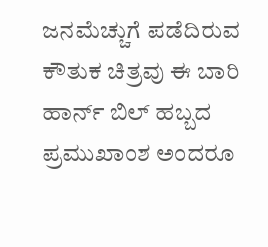ಜನಮೆಚ್ಚುಗೆ ಪಡೆದಿರುವ ಕೌತುಕ ಚಿತ್ರವು ಈ ಬಾರಿ ಹಾರ್ನ್ ಬಿಲ್ ಹಬ್ಬದ ಪ್ರಮುಖಾಂಶ ಅಂದರೂ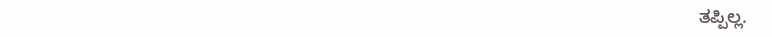ತಪ್ಪಿಲ್ಲ.